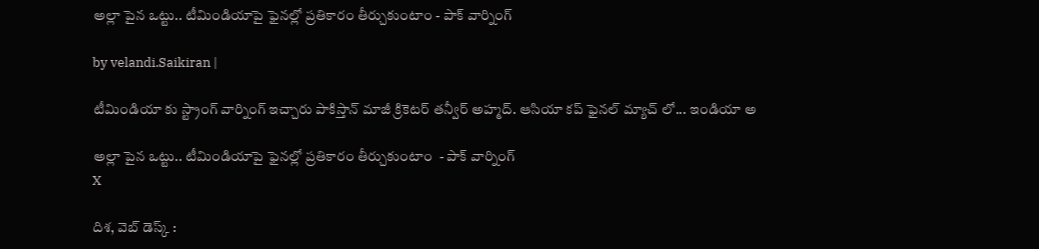అల్లా పైన ఒట్టు.. టీమిండియాపై ఫైనల్లో ప్రతికారం తీర్చుకుంటాం - పాక్ వార్నింగ్

by velandi.Saikiran |

టీమిండియా కు స్ట్రాంగ్ వార్నింగ్ ఇచ్చారు పాకిస్తాన్ మాజీ క్రికెటర్ తన్వీర్ అహ్మద్. ఆసియా కప్ ఫైనల్ మ్యాచ్ లో... ఇండియా అ

అల్లా పైన ఒట్టు.. టీమిండియాపై ఫైనల్లో ప్రతికారం తీర్చుకుంటాం  - పాక్ వార్నింగ్
X

దిశ‌, వెబ్ డెస్క్ :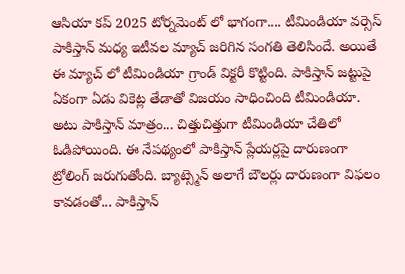ఆసియా కప్ 2025 టోర్నమెంట్ లో భాగంగా.... టీమిండియా వర్సెస్ పాకిస్తాన్ మధ్య ఇటీవల మ్యాచ్ జరిగిన సంగతి తెలిసిందే. అయితే ఈ మ్యాచ్ లో టీమిండియా గ్రాండ్ విక్టరీ కొట్టింది. పాకిస్తాన్ జట్టుపై ఏకంగా ఏడు వికెట్ల తేడాతో విజయం సాధించింది టీమిండియా. అటు పాకిస్తాన్ మాత్రం... చిత్తుచిత్తుగా టీమిండియా చేతిలో ఓడిపోయింది. ఈ నేపథ్యంలో పాకిస్తాన్ ప్లేయర్లపై దారుణంగా ట్రోలింగ్ జరుగుతోంది. బ్యాట్స్మెన్ అలాగే బౌలర్లు దారుణంగా విఫలం కావడంతో... పాకిస్తాన్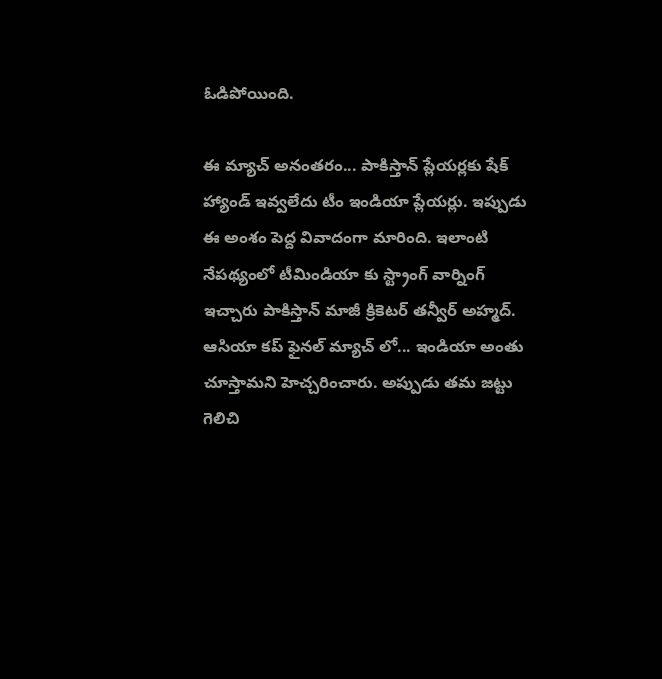ఓడిపోయింది.

ఈ మ్యాచ్ అనంతరం... పాకిస్తాన్ ప్లేయర్లకు షేక్ హ్యాండ్ ఇవ్వలేదు టీం ఇండియా ప్లేయర్లు. ఇప్పుడు ఈ అంశం పెద్ద వివాదంగా మారింది. ఇలాంటి నేపథ్యంలో టీమిండియా కు స్ట్రాంగ్ వార్నింగ్ ఇచ్చారు పాకిస్తాన్ మాజీ క్రికెటర్ తన్వీర్ అహ్మద్. ఆసియా కప్ ఫైనల్ మ్యాచ్ లో... ఇండియా అంతు చూస్తామని హెచ్చరించారు. అప్పుడు తమ జట్టు గెలిచి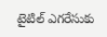టైటిల్ ఎగరేసుకు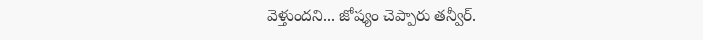వెళ్తుందని... జోష్యం చెప్పారు తన్వీర్.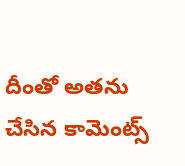దీంతో అతను చేసిన కామెంట్స్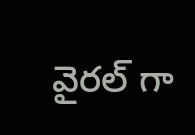వైరల్ గా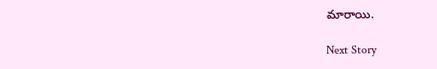మారాయి.

Next Story